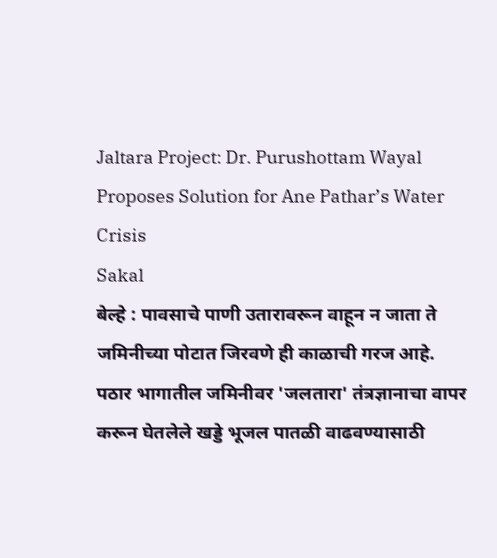Jaltara Project: Dr. Purushottam Wayal Proposes Solution for Ane Pathar’s Water Crisis
Sakal
बेल्हे : पावसाचे पाणी उतारावरून वाहून न जाता ते जमिनीच्या पोटात जिरवणे ही काळाची गरज आहे. पठार भागातील जमिनीवर 'जलतारा' तंत्रज्ञानाचा वापर करून घेतलेले खड्डे भूजल पातळी वाढवण्यासाठी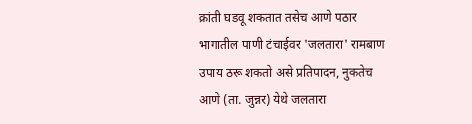क्रांती घडवू शकतात तसेच आणे पठार भागातील पाणी टंचाईवर 'जलतारा' रामबाण उपाय ठरू शकतो असे प्रतिपादन, नुकतेच आणे (ता. जुन्नर) येथे जलतारा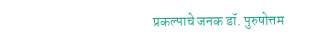प्रकल्पाचे जनक डॉ. पुरुषोत्तम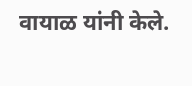वायाळ यांनी केले.